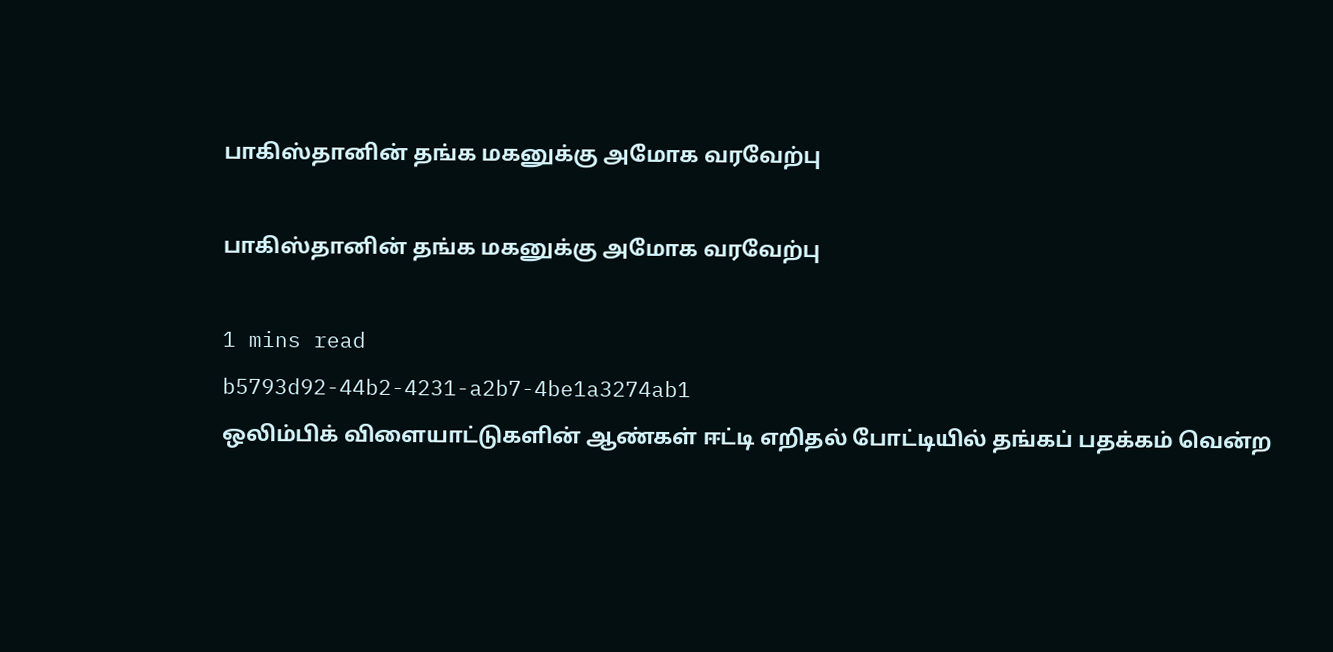பாகிஸ்தானின் தங்க மகனுக்கு அமோக வரவேற்பு

பாகிஸ்தானின் தங்க மகனுக்கு அமோக வரவேற்பு

1 mins read
b5793d92-44b2-4231-a2b7-4be1a3274ab1
ஒலிம்பிக் விளையாட்டுகளின் ஆண்கள் ஈட்டி எறிதல் போட்டியில் தங்கப் பதக்கம் வென்ற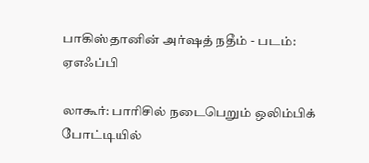பாகிஸ்தானின் அர்ஷத் நதீம் - படம்: ஏஎஃப்பி

லாகூர்: பாரிசில் நடைபெறும் ஒலிம்பிக் போட்டியில்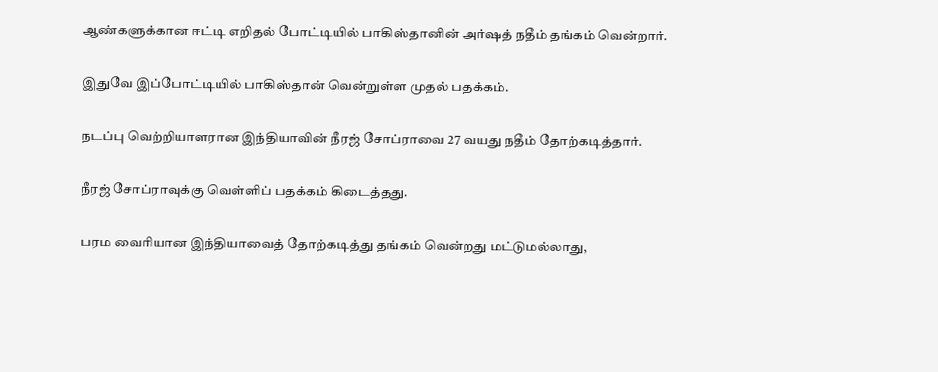ஆண்களுக்கான ஈட்டி எறிதல் போட்டியில் பாகிஸ்தானின் அர்ஷத் நதீம் தங்கம் வென்றார்.

இதுவே இப்போட்டியில் பாகிஸ்தான் வென்றுள்ள முதல் பதக்கம்.

நடப்பு வெற்றியாளரான இந்தியாவின் நீரஜ் சோப்ராவை 27 வயது நதீம் தோற்கடித்தார்.

நீரஜ் சோப்ராவுக்கு வெள்ளிப் பதக்கம் கிடைத்தது.

பரம வைரியான இந்தியாவைத் தோற்கடித்து தங்கம் வென்றது மட்டுமல்லாது,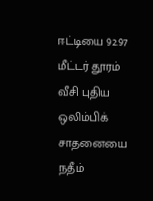ஈட்டியை 92.97 மீட்டர் தூரம் வீசி புதிய ஒலிம்பிக் சாதனையை நதீம்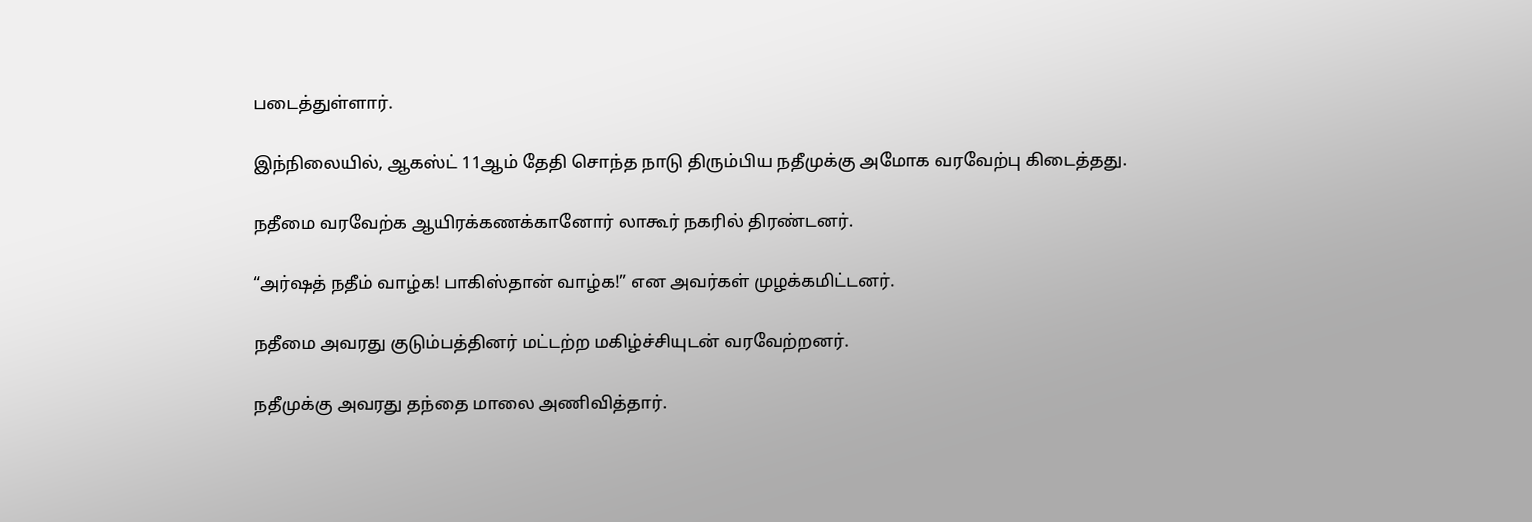படைத்துள்ளார்.

இந்நிலையில், ஆகஸ்ட் 11ஆம் தேதி சொந்த நாடு திரும்பிய நதீமுக்கு அமோக வரவேற்பு கிடைத்தது.

நதீமை வரவேற்க ஆயிரக்கணக்கானோர் லாகூர் நகரில் திரண்டனர்.

“அர்ஷத் நதீம் வாழ்க! பாகிஸ்தான் வாழ்க!” என அவர்கள் முழக்கமிட்டனர்.

நதீமை அவரது குடும்பத்தினர் மட்டற்ற மகிழ்ச்சியுடன் வரவேற்றனர்.

நதீமுக்கு அவரது தந்தை மாலை அணிவித்தார்.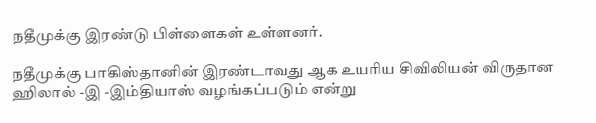நதீமுக்கு இரண்டு பிள்ளைகள் உள்ளனர்.

நதீமுக்கு பாகிஸ்தானின் இரண்டாவது ஆக உயரிய சிவிலியன் விருதான ஹிலால் -இ -இம்தியாஸ் வழங்கப்படும் என்று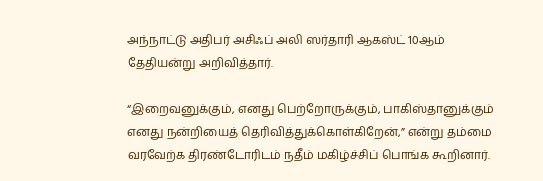அந்நாட்டு அதிபர் அசிஃப் அலி ஸர்தாரி ஆகஸ்ட் 10ஆம் தேதியன்று அறிவித்தார்.

“இறைவனுக்கும், எனது பெற்றோருக்கும், பாகிஸ்தானுக்கும் எனது நன்றியைத் தெரிவித்துக்கொள்கிறேன்,” என்று தம்மை வரவேற்க திரண்டோரிடம் நதீம் மகிழ்ச்சிப் பொங்க கூறினார்.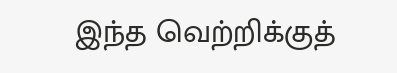இந்த வெற்றிக்குத்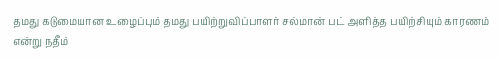தமது கடுமையான உழைப்பும் தமது பயிற்றுவிப்பாளர் சல்மான் பட் அளித்த பயிற்சியும் காரணம் என்று நதீம்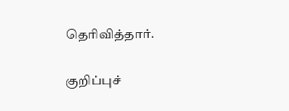தெரிவித்தார்.

குறிப்புச்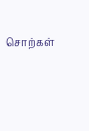சொற்கள்